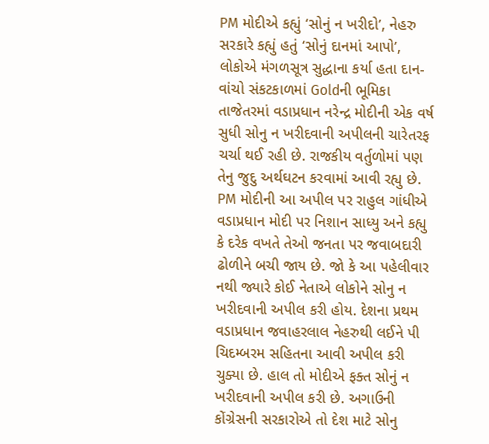PM મોદીએ કહ્યું ‘સોનું ન ખરીદો’, નેહરુ સરકારે કહ્યું હતું ‘સોનું દાનમાં આપો’, લોકોએ મંગળસૂત્ર સુદ્ધાના કર્યા હતા દાન- વાંચો સંકટકાળમાં Goldની ભૂમિકા
તાજેતરમાં વડાપ્રધાન નરેન્દ્ર મોદીની એક વર્ષ સુધી સોનુ ન ખરીદવાની અપીલની ચારેતરફ ચર્ચા થઈ રહી છે. રાજકીય વર્તુળોમાં પણ તેનુ જુદુ અર્થઘટન કરવામાં આવી રહ્યુ છે. PM મોદીની આ અપીલ પર રાહુલ ગાંધીએ વડાપ્રધાન મોદી પર નિશાન સાધ્યુ અને કહ્યુ કે દરેક વખતે તેઓ જનતા પર જવાબદારી ઢોળીને બચી જાય છે. જો કે આ પહેલીવાર નથી જ્યારે કોઈ નેતાએ લોકોને સોનુ ન ખરીદવાની અપીલ કરી હોય. દેશના પ્રથમ વડાપ્રધાન જવાહરલાલ નેહરુથી લઈને પી ચિદમ્બરમ સહિતના આવી અપીલ કરી ચુક્યા છે. હાલ તો મોદીએ ફક્ત સોનું ન ખરીદવાની અપીલ કરી છે. અગાઉની કોંગ્રેસની સરકારોએ તો દેશ માટે સોનુ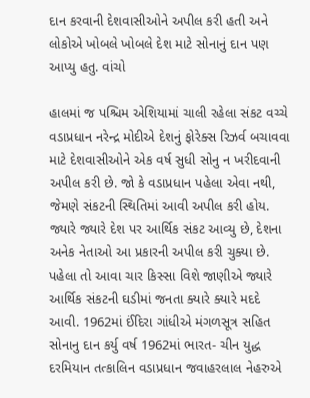દાન કરવાની દેશવાસીઓને અપીલ કરી હતી અને લોકોએ ખોબલે ખોબલે દેશ માટે સોનાનું દાન પણ આપ્યુ હતુ. વાંચો

હાલમાં જ પશ્ચિમ એશિયામાં ચાલી રહેલા સંકટ વચ્ચે વડાપ્રધાન નરેન્દ્ર મોદીએ દેશનું ફોરેક્સ રિઝર્વ બચાવવા માટે દેશવાસીઓને એક વર્ષ સુધી સોનુ ન ખરીદવાની અપીલ કરી છે. જો કે વડાપ્રધાન પહેલા એવા નથી, જેમણે સંકટની સ્થિતિમાં આવી અપીલ કરી હોય. જ્યારે જ્યારે દેશ પર આર્થિક સંકટ આવ્યુ છે, દેશના અનેક નેતાઓ આ પ્રકારની અપીલ કરી ચુક્યા છે. પહેલા તો આવા ચાર કિસ્સા વિશે જાણીએ જ્યારે આર્થિક સંકટની ઘડીમાં જનતા ક્યારે ક્યારે મદદે આવી. 1962માં ઈંદિરા ગાંધીએ મંગળસૂત્ર સહિત સોનાનુ દાન કર્યુ વર્ષ 1962માં ભારત- ચીન યુદ્ધ દરમિયાન તત્કાલિન વડાપ્રધાન જવાહરલાલ નેહરુએ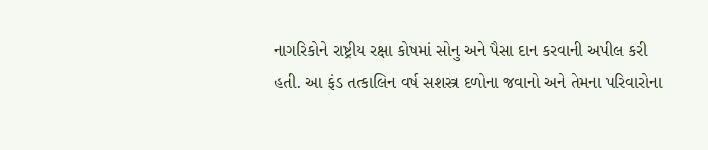નાગરિકોને રાષ્ટ્રીય રક્ષા કોષમાં સોનુ અને પૈસા દાન કરવાની અપીલ કરી હતી. આ ફંડ તત્કાલિન વર્ષ સશસ્ત્ર દળોના જવાનો અને તેમના પરિવારોના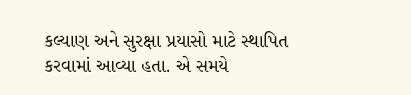કલ્યાણ અને સુરક્ષા પ્રયાસો માટે સ્થાપિત કરવામાં આવ્યા હતા. એ સમયે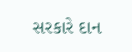સરકારે દાન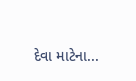દેવા માટેના...